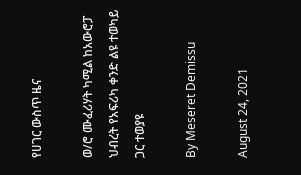የሀገር ውስጥ ዜና

ወ/ሮ ሙፈሪሃት ካሚል ከአውሮፓ ህብረት የአፍሪካ ቀንድ ልዩ ተወካይ ጋር ተወያዩ

By Meseret Demissu

August 24, 2021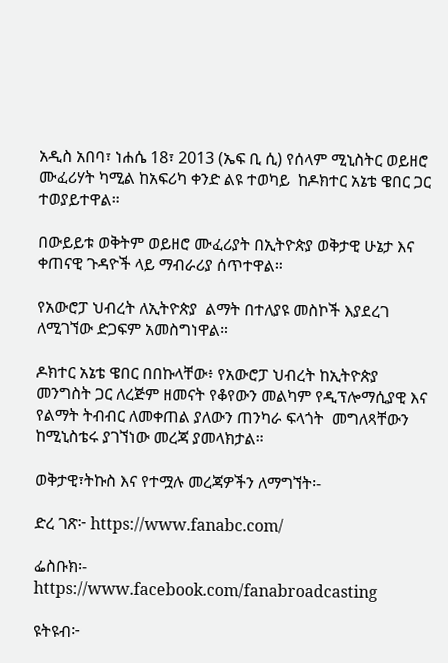አዲስ አበባ፣ ነሐሴ 18፣ 2013 (ኤፍ ቢ ሲ) የሰላም ሚኒስትር ወይዘሮ ሙፈሪሃት ካሚል ከአፍሪካ ቀንድ ልዩ ተወካይ  ከዶክተር አኔቴ ዌበር ጋር ተወያይተዋል።

በውይይቱ ወቅትም ወይዘሮ ሙፈሪያት በኢትዮጵያ ወቅታዊ ሁኔታ እና ቀጠናዊ ጉዳዮች ላይ ማብራሪያ ሰጥተዋል።

የአውሮፓ ህብረት ለኢትዮጵያ  ልማት በተለያዩ መስኮች እያደረገ ለሚገኘው ድጋፍም አመስግነዋል።

ዶክተር አኔቴ ዌበር በበኩላቸው፥ የአውሮፓ ህብረት ከኢትዮጵያ መንግስት ጋር ለረጅም ዘመናት የቆየውን መልካም የዲፕሎማሲያዊ እና የልማት ትብብር ለመቀጠል ያለውን ጠንካራ ፍላጎት  መግለጻቸውን ከሚኒስቴሩ ያገኘነው መረጃ ያመላክታል።

ወቅታዊ፣ትኩስ እና የተሟሉ መረጃዎችን ለማግኘት፡-

ድረ ገጽ፦ https://www.fanabc.com/

ፌስቡክ፡- https://www.facebook.com/fanabroadcasting

ዩትዩብ፦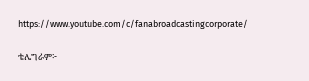https://www.youtube.com/c/fanabroadcastingcorporate/

ቴሌግራም፦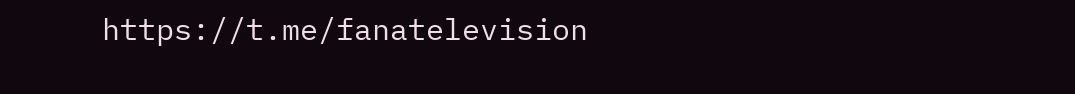https://t.me/fanatelevision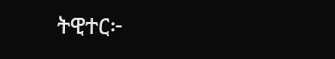ትዊተር፦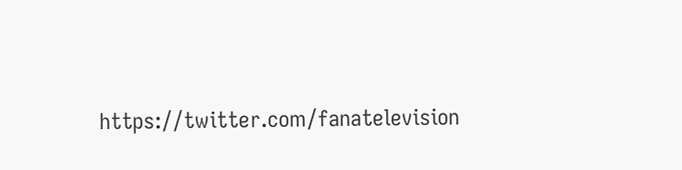https://twitter.com/fanatelevision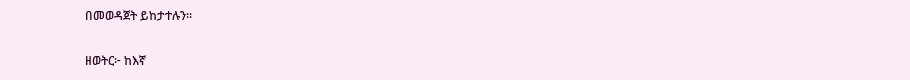በመወዳጀት ይከታተሉን፡፡

ዘወትር፦ ከእኛ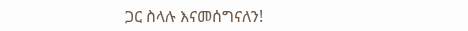ጋር ስላሉ እናመሰግናለን!